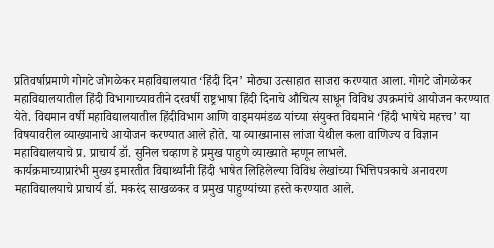प्रतिवर्षाप्रमाणे गोगटे जोगळेकर महाविद्यालयात ‘हिंदी दिन’ मोठ्या उत्साहात साजरा करण्यात आला. गोगटे जोगळेकर महाविद्यालयातील हिंदी विभागाच्यावतीने दरवर्षी राष्ट्रभाषा हिंदी दिनाचे औचित्य साधून विविध उपक्रमांचे आयोजन करण्यात येते. विद्यमान वर्षी महाविद्यालयातील हिंदीविभाग आणि वाड्मयमंडळ यांच्या संयुक्त विद्यमाने ‘हिंदी भाषेचे महत्त्व’ या विषयावरील व्याख्यानाचे आयोजन करण्यात आले होते. या व्याख्यानास लांजा येथील कला वाणिज्य व विज्ञान महाविद्यालयाचे प्र. प्राचार्य डॉ. सुनिल चव्हाण हे प्रमुख पाहुणे व्याख्याते म्हणून लाभले.
कार्यक्रमाच्याप्रारंभी मुख्य इमारतीत विद्यार्थ्यांनी हिंदी भाषेत लिहिलेल्या विविध लेखांच्या भित्तिपत्रकाचे अनावरण महाविद्यालयाचे प्राचार्य डॉ. मकरंद साखळकर व प्रमुख पाहुण्यांच्या हस्ते करण्यात आले.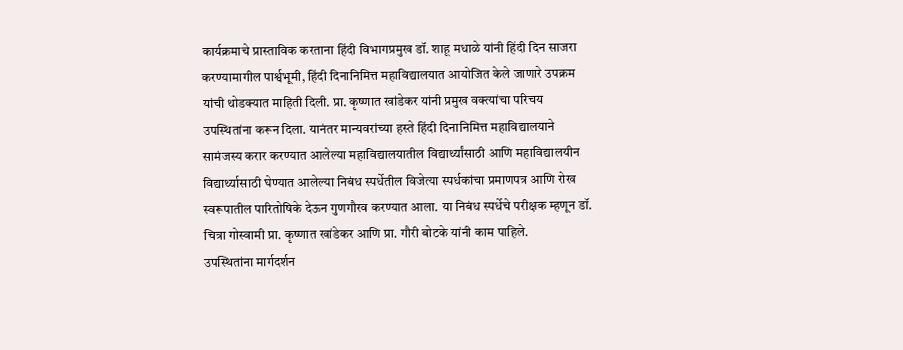कार्यक्रमाचे प्रास्ताविक करताना हिंदी विभागप्रमुख डॉ. शाहू मधाळे यांनी हिंदी दिन साजरा करण्यामागील पार्श्वभूमी, हिंदी दिनानिमित्त महाविद्यालयात आयोजित केले जाणारे उपक्रम यांची थोडक्यात माहिती दिली. प्रा. कृष्णात खांडेकर यांनी प्रमुख वक्त्यांचा परिचय उपस्थितांना करून दिला. यानंतर मान्यवरांच्या हस्ते हिंदी दिनानिमित्त महाविद्यालयाने सामंजस्य करार करण्यात आलेल्या महाविद्यालयातील विद्यार्थ्यांसाठी आणि महाविद्यालयीन विद्यार्थ्यासाठी घेण्यात आलेल्या निबंध स्पर्धेतील विजेत्या स्पर्धकांचा प्रमाणपत्र आणि रोख स्वरूपातील पारितोषिके देऊन गुणगौरव करण्यात आला. या निबंध स्पर्धेचे परीक्षक म्हणून डॉ. चित्रा गोस्वामी प्रा. कृष्णात खांडेकर आणि प्रा. गौरी बोटके यांनी काम पाहिले.
उपस्थितांना मार्गदर्शन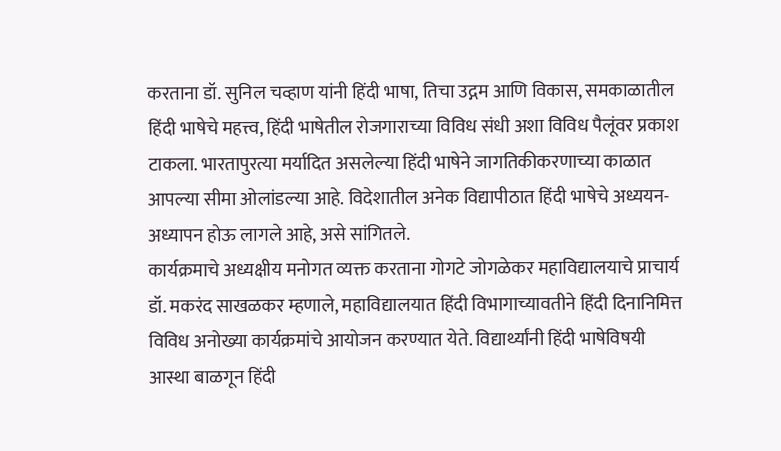करताना डॉ. सुनिल चव्हाण यांनी हिंदी भाषा, तिचा उद्गम आणि विकास, समकाळातील हिंदी भाषेचे महत्त्व, हिंदी भाषेतील रोजगाराच्या विविध संधी अशा विविध पैलूंवर प्रकाश टाकला. भारतापुरत्या मर्यादित असलेल्या हिंदी भाषेने जागतिकीकरणाच्या काळात आपल्या सीमा ओलांडल्या आहे. विदेशातील अनेक विद्यापीठात हिंदी भाषेचे अध्ययन-अध्यापन होऊ लागले आहे, असे सांगितले.
कार्यक्रमाचे अध्यक्षीय मनोगत व्यक्त करताना गोगटे जोगळेकर महाविद्यालयाचे प्राचार्य डॉ. मकरंद साखळकर म्हणाले, महाविद्यालयात हिंदी विभागाच्यावतीने हिंदी दिनानिमित्त विविध अनोख्या कार्यक्रमांचे आयोजन करण्यात येते. विद्यार्थ्यांनी हिंदी भाषेविषयी आस्था बाळगून हिंदी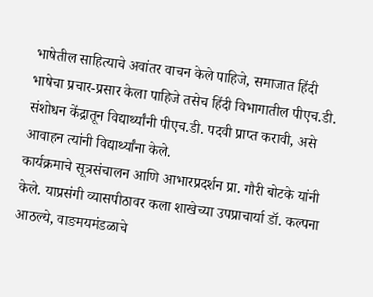भाषेतील साहित्याचे अवांतर वाचन केले पाहिजे, समाजात हिंदी भाषेचा प्रचार-प्रसार केला पाहिजे तसेच हिंदी विभागातील पीएच.डी. संशोधन केंद्रातून विद्यार्थ्यांनी पीएच.डी. पदवी प्राप्त करावी, असे आवाहन त्यांनी विद्यार्थ्यांना केले.
कार्यक्रमाचे सूत्रसंचालन आणि आभारप्रदर्शन प्रा. गौरी बोटके यांनी केले. याप्रसंगी व्यासपीठावर कला शाखेच्या उपप्राचार्या डॉ. कल्पना आठल्ये, वाङमयमंडळाचे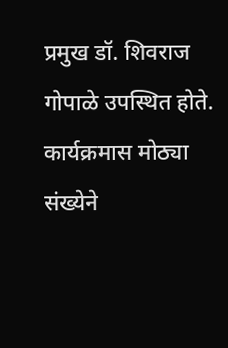प्रमुख डॉ. शिवराज गोपाळे उपस्थित होते. कार्यक्रमास मोठ्या संख्येने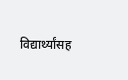विद्यार्थ्यांसह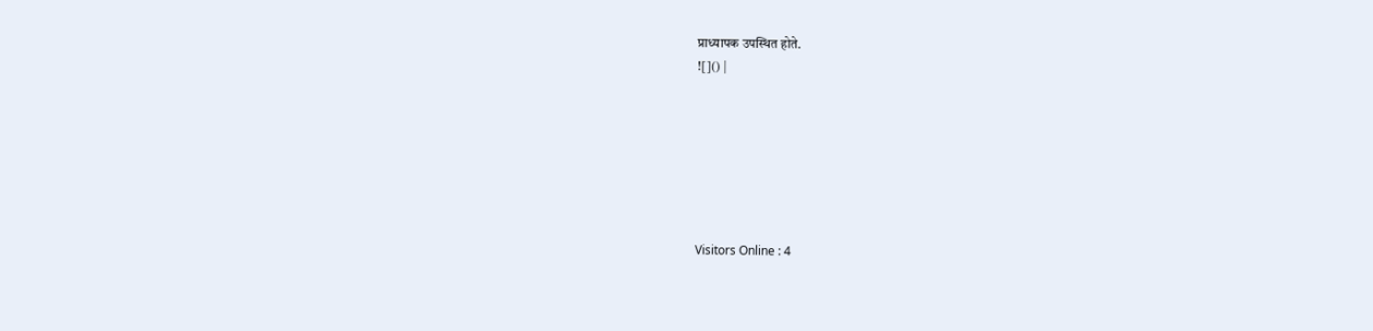प्राध्यापक उपस्थित होते.
![]() |







Visitors Online : 4